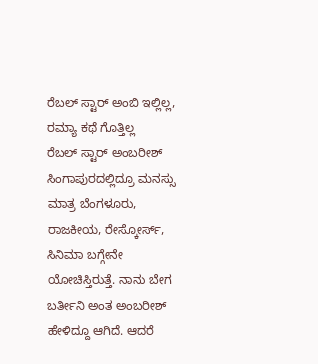ರೆಬಲ್ ಸ್ಟಾರ್ ಅಂಬಿ ಇಲ್ಲಿಲ್ಲ, ರಮ್ಯಾ ಕಥೆ ಗೊತ್ತಿಲ್ಲ
ರೆಬಲ್ ಸ್ಟಾರ್ ಅಂಬರೀಶ್ ಸಿಂಗಾಪುರದಲ್ಲಿದ್ರೂ ಮನಸ್ಸು ಮಾತ್ರ ಬೆಂಗಳೂರು, ರಾಜಕೀಯ, ರೇಸ್ಕೋರ್ಸ್, ಸಿನಿಮಾ ಬಗ್ಗೇನೇ ಯೋಚಿಸ್ತಿರುತ್ತೆ. ನಾನು ಬೇಗ ಬರ್ತೀನಿ ಅಂತ ಅಂಬರೀಶ್ ಹೇಳಿದ್ದೂ ಆಗಿದೆ. ಆದರೆ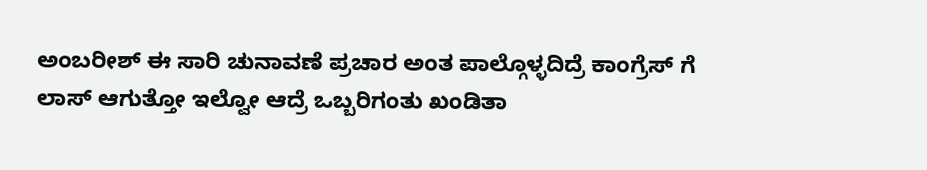ಅಂಬರೀಶ್ ಈ ಸಾರಿ ಚುನಾವಣೆ ಪ್ರಚಾರ ಅಂತ ಪಾಲ್ಗೊಳ್ಳದಿದ್ರೆ ಕಾಂಗ್ರೆಸ್ ಗೆ ಲಾಸ್ ಆಗುತ್ತೋ ಇಲ್ವೋ ಆದ್ರೆ ಒಬ್ಬರಿಗಂತು ಖಂಡಿತಾ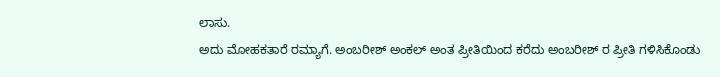ಲಾಸು.
ಅದು ಮೋಹಕತಾರೆ ರಮ್ಯಾಗೆ. ಅಂಬರೀಶ್ ಅಂಕಲ್ ಅಂತ ಪ್ರೀತಿಯಿಂದ ಕರೆದು ಅಂಬರೀಶ್ ರ ಪ್ರೀತಿ ಗಳಿಸಿಕೊಂಡು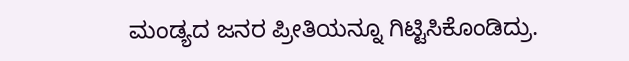ಮಂಡ್ಯದ ಜನರ ಪ್ರೀತಿಯನ್ನೂ ಗಿಟ್ಟಿಸಿಕೊಂಡಿದ್ರು.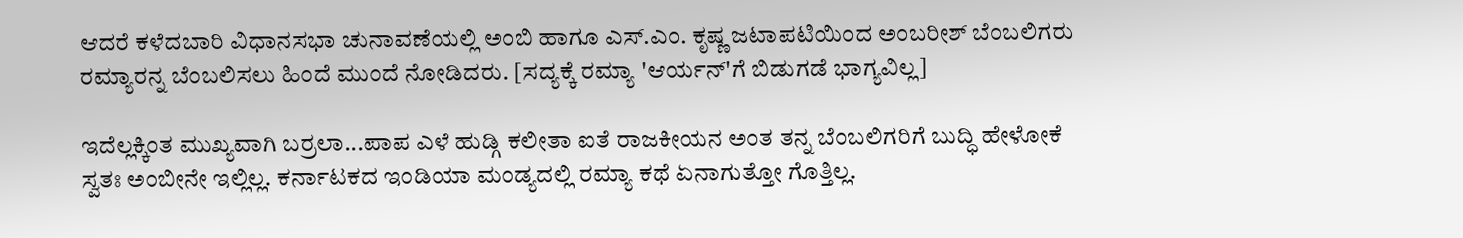ಆದರೆ ಕಳೆದಬಾರಿ ವಿಧಾನಸಭಾ ಚುನಾವಣೆಯಲ್ಲಿ ಅಂಬಿ ಹಾಗೂ ಎಸ್.ಎಂ. ಕೃಷ್ಣ ಜಟಾಪಟಿಯಿಂದ ಅಂಬರೀಶ್ ಬೆಂಬಲಿಗರು ರಮ್ಯಾರನ್ನ ಬೆಂಬಲಿಸಲು ಹಿಂದೆ ಮುಂದೆ ನೋಡಿದರು. [ಸದ್ಯಕ್ಕೆ ರಮ್ಯಾ 'ಆರ್ಯನ್'ಗೆ ಬಿಡುಗಡೆ ಭಾಗ್ಯವಿಲ್ಲ]

ಇದೆಲ್ಲಕ್ಕಿಂತ ಮುಖ್ಯವಾಗಿ ಬರ್ರಲಾ...ಪಾಪ ಎಳೆ ಹುಡ್ಗಿ ಕಲೀತಾ ಐತೆ ರಾಜಕೀಯನ ಅಂತ ತನ್ನ ಬೆಂಬಲಿಗರಿಗೆ ಬುದ್ಧಿ ಹೇಳೋಕೆ ಸ್ವತಃ ಅಂಬೀನೇ ಇಲ್ಲಿಲ್ಲ. ಕರ್ನಾಟಕದ ಇಂಡಿಯಾ ಮಂಡ್ಯದಲ್ಲಿ ರಮ್ಯಾ ಕಥೆ ಏನಾಗುತ್ತೋ ಗೊತ್ತಿಲ್ಲ.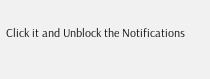Click it and Unblock the Notifications